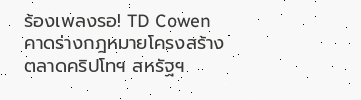ร้องเพลงรอ! TD Cowen คาดร่างกฎหมายโครงสร้างตลาดคริปโทฯ สหรัฐฯ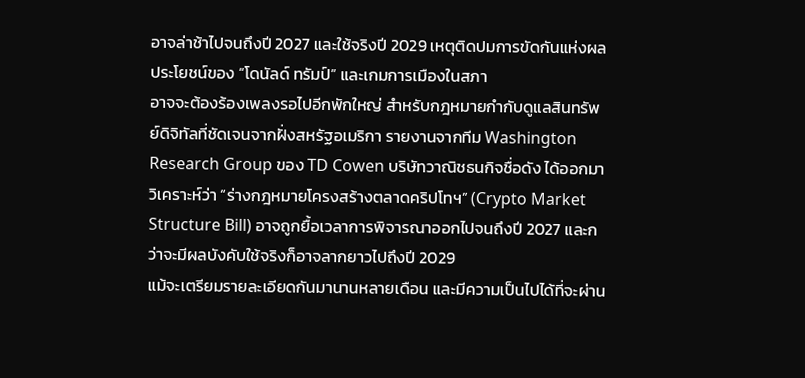อาจล่าช้าไปจนถึงปี 2027 และใช้จริงปี 2029 เหตุติดปมการขัดกันแห่งผลประโยชน์ของ “โดนัลด์ ทรัมป์” และเกมการเมืองในสภา
อาจจะต้องร้องเพลงรอไปอีกพักใหญ่ สำหรับกฎหมายกำกับดูแลสินทรัพย์ดิจิทัลที่ชัดเจนจากฝั่งสหรัฐอเมริกา รายงานจากทีม Washington Research Group ของ TD Cowen บริษัทวาณิชธนกิจชื่อดัง ได้ออกมาวิเคราะห์ว่า “ร่างกฎหมายโครงสร้างตลาดคริปโทฯ” (Crypto Market Structure Bill) อาจถูกยื้อเวลาการพิจารณาออกไปจนถึงปี 2027 และกว่าจะมีผลบังคับใช้จริงก็อาจลากยาวไปถึงปี 2029
แม้จะเตรียมรายละเอียดกันมานานหลายเดือน และมีความเป็นไปได้ที่จะผ่าน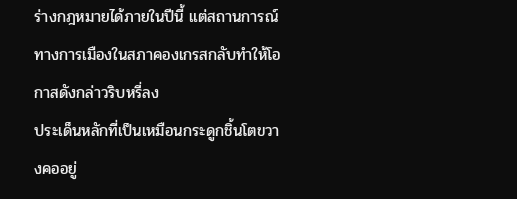ร่างกฎหมายได้ภายในปีนี้ แต่สถานการณ์ทางการเมืองในสภาคองเกรสกลับทำให้โอกาสดังกล่าวริบหรี่ลง
ประเด็นหลักที่เป็นเหมือนกระดูกชิ้นโตขวางคออยู่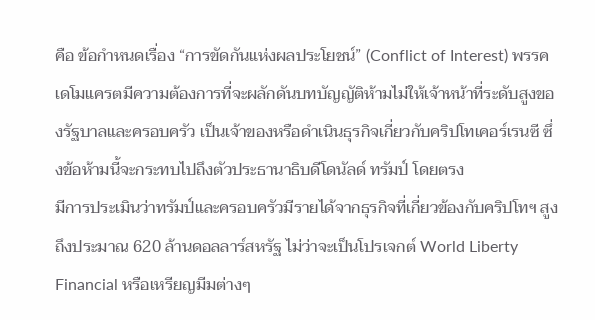คือ ข้อกำหนดเรื่อง “การขัดกันแห่งผลประโยชน์” (Conflict of Interest) พรรคเดโมแครตมีความต้องการที่จะผลักดันบทบัญญัติห้ามไม่ให้เจ้าหน้าที่ระดับสูงของรัฐบาลและครอบครัว เป็นเจ้าของหรือดำเนินธุรกิจเกี่ยวกับคริปโทเคอร์เรนซี ซึ่งข้อห้ามนี้จะกระทบไปถึงตัวประธานาธิบดีโดนัลด์ ทรัมป์ โดยตรง
มีการประเมินว่าทรัมป์และครอบครัวมีรายได้จากธุรกิจที่เกี่ยวข้องกับคริปโทฯ สูงถึงประมาณ 620 ล้านดอลลาร์สหรัฐ ไม่ว่าจะเป็นโปรเจกต์ World Liberty Financial หรือเหรียญมีมต่างๆ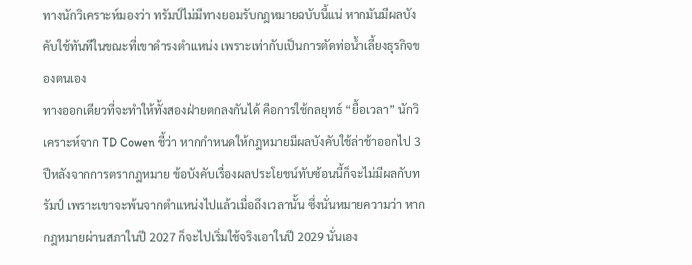ทางนักวิเคราะห์มองว่า ทรัมป์ไม่มีทางยอมรับกฎหมายฉบับนี้แน่ หากมันมีผลบังคับใช้ทันทีในขณะที่เขาดำรงตำแหน่ง เพราะเท่ากับเป็นการตัดท่อน้ำเลี้ยงธุรกิจของตนเอง
ทางออกเดียวที่จะทำให้ทั้งสองฝ่ายตกลงกันได้ คือการใช้กลยุทธ์ “ยื้อเวลา” นักวิเคราะห์จาก TD Cowen ชี้ว่า หากกำหนดให้กฎหมายมีผลบังคับใช้ล่าช้าออกไป 3 ปีหลังจากการตรากฎหมาย ข้อบังคับเรื่องผลประโยชน์ทับซ้อนนี้ก็จะไม่มีผลกับทรัมป์ เพราะเขาจะพ้นจากตำแหน่งไปแล้วเมื่อถึงเวลานั้น ซึ่งนั่นหมายความว่า หากกฎหมายผ่านสภาในปี 2027 ก็จะไปเริ่มใช้จริงเอาในปี 2029 นั่นเอง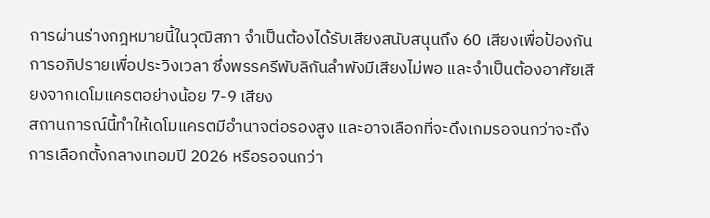การผ่านร่างกฎหมายนี้ในวุฒิสภา จำเป็นต้องได้รับเสียงสนับสนุนถึง 60 เสียงเพื่อป้องกันการอภิปรายเพื่อประวิงเวลา ซึ่งพรรครีพับลิกันลำพังมีเสียงไม่พอ และจำเป็นต้องอาศัยเสียงจากเดโมแครตอย่างน้อย 7-9 เสียง
สถานการณ์นี้ทำให้เดโมแครตมีอำนาจต่อรองสูง และอาจเลือกที่จะดึงเกมรอจนกว่าจะถึงการเลือกตั้งกลางเทอมปี 2026 หรือรอจนกว่า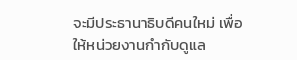จะมีประธานาธิบดีคนใหม่ เพื่อให้หน่วยงานกำกับดูแล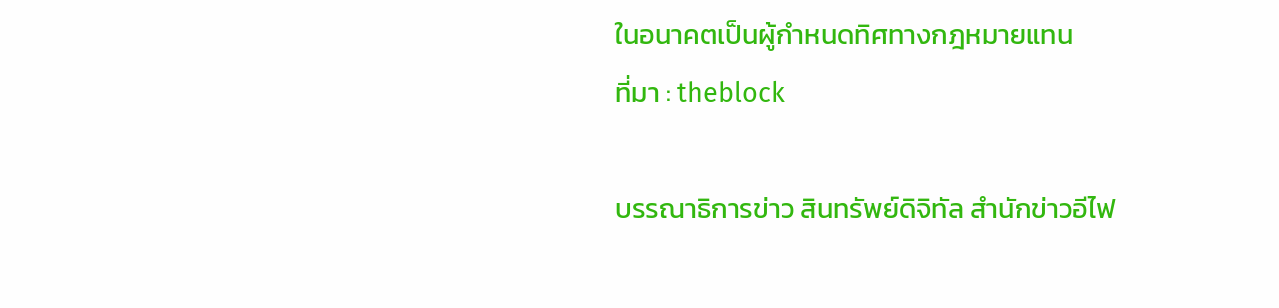ในอนาคตเป็นผู้กำหนดทิศทางกฎหมายแทน
ที่มา : theblock

บรรณาธิการข่าว สินทรัพย์ดิจิทัล สำนักข่าวอีไฟ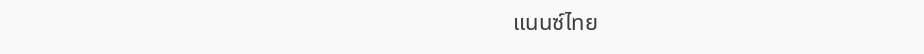แนนซ์ไทย